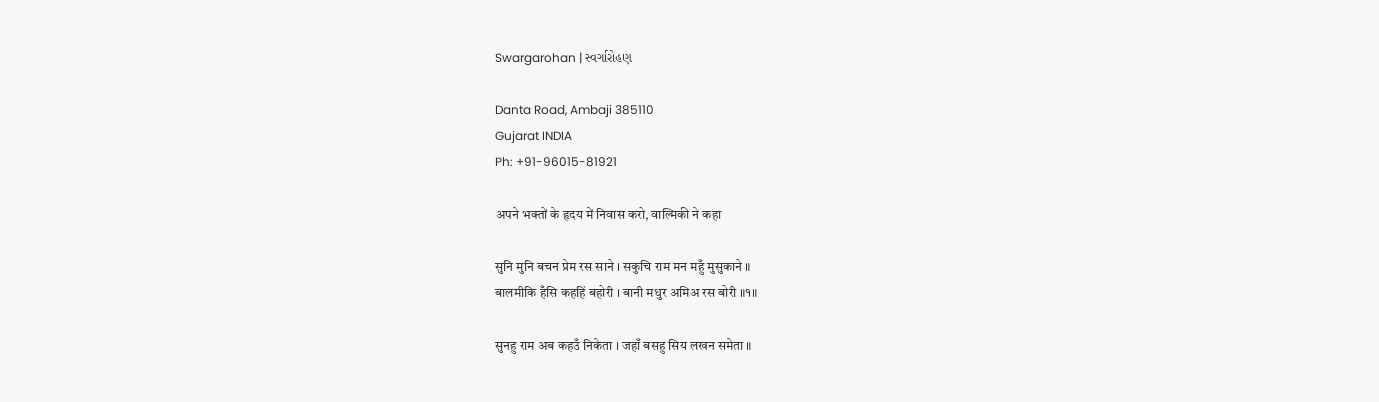Swargarohan | સ્વર્ગારોહણ

Danta Road, Ambaji 385110
Gujarat INDIA
Ph: +91-96015-81921

अपने भक्तों के हृदय में निवास करो, वाल्मिकी ने कहा

सुनि मुनि बचन प्रेम रस साने । सकुचि राम मन महुँ मुसुकाने ॥
बालमीकि हँसि कहहिं बहोरी । बानी मधुर अमिअ रस बोरी ॥१॥

सुनहु राम अब कहउँ निकेता । जहाँ बसहु सिय लखन समेता ॥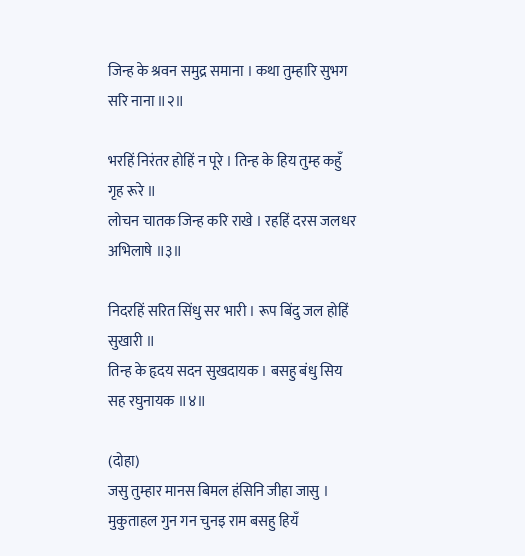जिन्ह के श्रवन समुद्र समाना । कथा तुम्हारि सुभग सरि नाना ॥२॥

भरहिं निरंतर होहिं न पूरे । तिन्ह के हिय तुम्ह कहुँ गृह रूरे ॥
लोचन चातक जिन्ह करि राखे । रहहिं दरस जलधर अभिलाषे ॥३॥

निदरहिं सरित सिंधु सर भारी । रूप बिंदु जल होहिं सुखारी ॥
तिन्ह के हृदय सदन सुखदायक । बसहु बंधु सिय सह रघुनायक ॥४॥

(दोहा)
जसु तुम्हार मानस बिमल हंसिनि जीहा जासु ।
मुकुताहल गुन गन चुनइ राम बसहु हियँ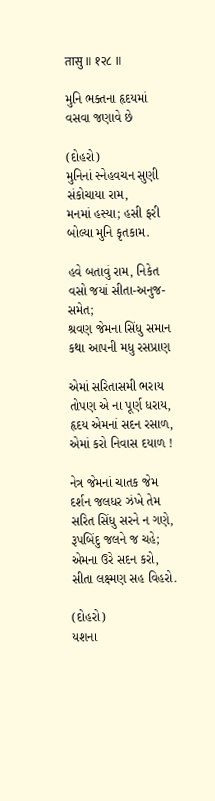तासु ॥ १२८ ॥

મુનિ ભક્તના હૃદયમાં વસવા જણાવે છે

(દોહરો)
મુનિનાં સ્નેહવચન સુણી સંકોચાયા રામ,
મનમાં હસ્યા; હસી ફરી બોલ્યા મુનિ કૃતકામ.

હવે બતાવું રામ, નિકેત વસો જયાં સીતા-અનુજ-સમેત;
શ્રવણ જેમના સિંધુ સમાન કથા આપની મધુ રસપ્રાણ

એમાં સરિતાસમી ભરાય તોપણ એ ના પૂર્ણ ધરાય,
હૃદય એમનાં સદન રસાળ, એમાં કરો નિવાસ દયાળ !

નેત્ર જેમનાં ચાતક જેમ દર્શન જલધર ઝંખે તેમ
સરિત સિંધુ સરને ન ગણે, રૂપબિંદુ જલને જ ચહે;
એમના ઉરે સદન કરો, સીતા લક્ષ્મણ સહ વિહરો.

(દોહરો)
યશના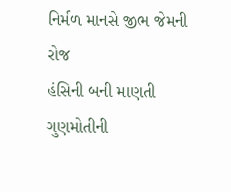નિર્મળ માનસે જીભ જેમની રોજ
હંસિની બની માણતી ગુણમોતીની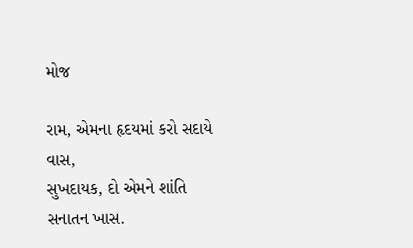મોજ

રામ, એમના હૃદયમાં કરો સદાયે વાસ,
સુખદાયક, દો એમને શાંતિ સનાતન ખાસ.